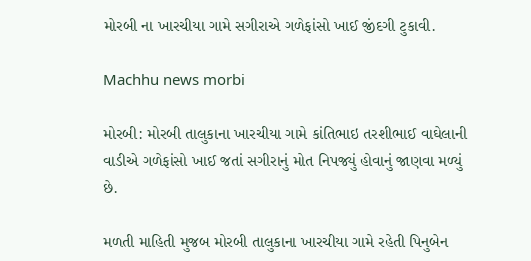મોરબી ના ખારચીયા ગામે સગીરાએ ગળેફાંસો ખાઈ જીંદગી ટુકાવી.

Machhu news morbi

મોરબી: મોરબી તાલુકાના ખારચીયા ગામે કાંતિભાઇ તરશીભાઈ વાઘેલાની વાડીએ ગળેફાંસો ખાઈ જતાં સગીરાનું મોત નિપજ્યું હોવાનું જાણવા મળ્યું છે.

મળતી માહિતી મુજબ મોરબી તાલુકાના ખારચીયા ગામે રહેતી પિનુબેન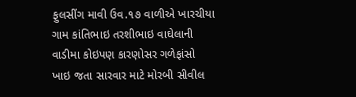ફુલસીંગ માવી ઉવ.૧૭ વાળીએ ખારચીયા ગામ કાંતિભાઇ તરશીભાઇ વાઘેલાની વાડીમા કોઇપણ કારણોસર ગળેફાંસો ખાઇ જતા સારવાર માટે મોરબી સીવીલ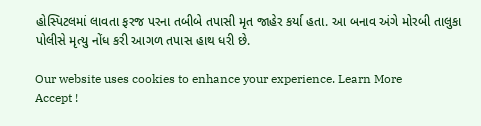હોસ્પિટલમાં લાવતા ફરજ પરના તબીબે તપાસી મૃત જાહેર કર્યા હતા. આ બનાવ અંગે મોરબી તાલુકા પોલીસે મૃત્યુ નોંધ કરી આગળ તપાસ હાથ ધરી છે.

Our website uses cookies to enhance your experience. Learn More
Accept !